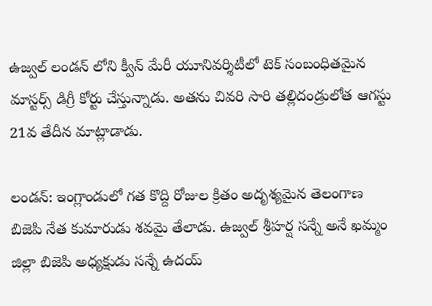ఉజ్వల్ లండన్ లోని క్వీన్ మేరీ యూనివర్శిటీలో టెక్ సంబంధితమైన మాస్టర్స్ డిగ్రీ కోర్టు చేస్తున్నాడు. అతను చివరి సారి తల్లిదండ్రులోత ఆగస్టు 21వ తేదీన మాట్లాడాడు.

లండన్: ఇంగ్లాండులో గత కొద్ది రోజుల క్రితం అదృశ్యమైన తెలంగాణ బిజెపి నేత కుమారుడు శవమై తేలాడు. ఉజ్వల్ శ్రీహర్ష సన్నే అనే ఖమ్మం జిల్లా బిజెపి అధ్యక్షుడు సన్నే ఉదయ్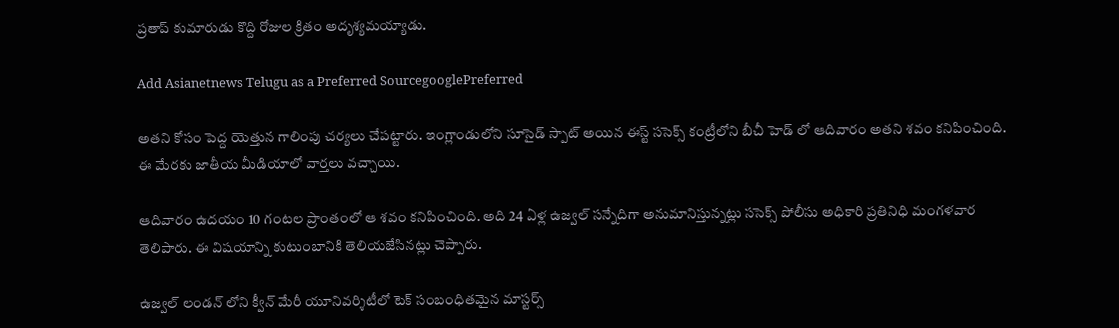ప్రతాప్ కుమారుడు కొద్ది రోజుల క్రితం అదృశ్యమయ్యాడు.

Add Asianetnews Telugu as a Preferred SourcegooglePreferred

అతని కోసం పెద్ద యెత్తున గాలింపు చర్యలు చేపట్టారు. ఇంగ్లాండులోని సూసైడ్ స్పాట్ అయిన ఈస్ట్ ససెక్స్ కంట్రీలోని బీచీ హెడ్ లో ఆదివారం అతని శవం కనిపించింది. ఈ మేరకు జాతీయ మీడియాలో వార్తలు వచ్చాయి.

ఆదివారం ఉదయం 10 గంటల ప్రాంతంలో ఆ శవం కనిపించింది. అది 24 ఏళ్ల ఉజ్వల్ సన్నేదిగా అనుమానిస్తున్నట్లు ససెక్స్ పోలీసు అధికారి ప్రతినిధి మంగళవార తెలిపారు. ఈ విషయాన్ని కుటుంబానికి తెలియజేసినట్లు చెప్పారు.

ఉజ్వల్ లండన్ లోని క్వీన్ మేరీ యూనివర్శిటీలో టెక్ సంబంధితమైన మాస్టర్స్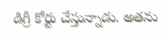డిగ్రీ కోర్టు చేస్తున్నాడు. అతను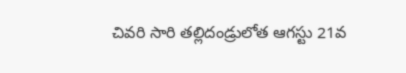చివరి సారి తల్లిదండ్రులోత ఆగస్టు 21వ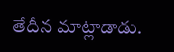తేదీన మాట్లాడాడు.